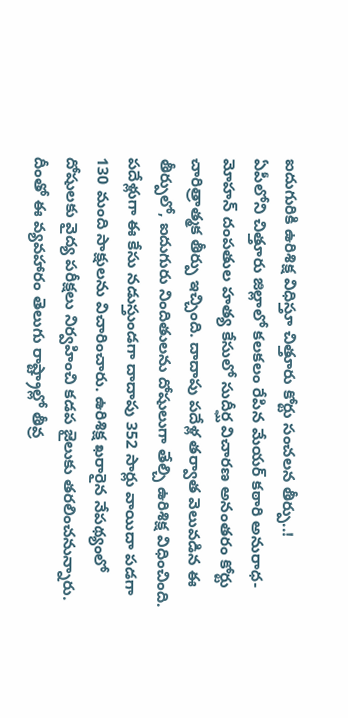ఐదుగురికి ఉరిశిక్ష విధిస్తూ చిత్తూరు కోర్టు సంచలన తీర్పు..!
ఏపీలోని చిత్తూరు జిల్లాలో కలకలం రేపిన మేయర్ కఠారి అనురాధ-మోహన్ దంపతుల హత్య కేసులో సుదీర్ఘ విచారణ అనంతరం కోర్టు చారిత్రాత్మక తీర్పు ఇచ్చింది. దాదాపు పదేళ్ల తర్వాత వెలువడిన ఈ తీర్పులో, ఐదుగురు నిందితులను దోషులుగా తేల్చి ఉరిశిక్ష విధించింది. పదేళ్లుగా ఈ కేసు నడుస్తుండగా దాదాపు 352 సార్లు వాయిదా పడగా 130 మంది సాక్షులను విచారించారు. ఉరిశిక్ష ఖరారైన నేపథ్యంలో దోషులకు వైద్య పరీక్షలు నిర్వహించి కడప జైలుకు తరలించనున్నారు. దీంతో ఈ వ్యవహారం తెలుగు రాష్ట్రాల్లో తీవ్ర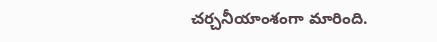చర్చనీయాంశంగా మారింది.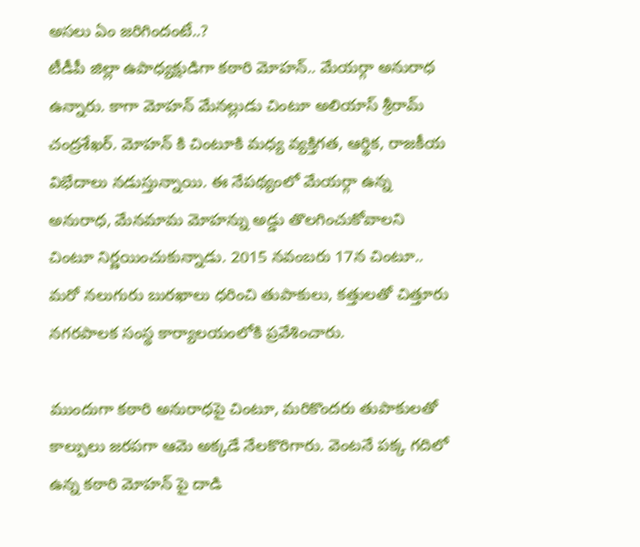అసలు ఏం జరిగిందంటే..?
టీడీపీ జిల్లా ఉపాధ్యక్షుడిగా కఠారి మోహన్.. మేయర్గా అనురాధ ఉన్నారు. కాగా మోహన్ మేనల్లుడు చింటూ అలియాస్ శ్రీరామ్ చంద్రశేఖర్. మోహన్ కి చింటూకి మధ్య వ్యక్తిగత, ఆర్థిక, రాజకీయ విభేదాలు నడుస్తున్నాయి. ఈ నేపథ్యంలో మేయర్గా ఉన్న అనురాధ, మేనమామ మోహన్ను అడ్డు తొలగించుకోవాలని చింటూ నిర్ణయించుకున్నాడు. 2015 నవంబరు 17న చింటూ.. మరో నలుగురు బురఖాలు ధరించి తుపాకులు, కత్తులతో చిత్తూరు నగరపాలక సంస్థ కార్యాలయంలోకి ప్రవేశించారు.

ముందుగా కఠారి అనురాధపై చింటూ, మరికొందరు తుపాకులతో కాల్పులు జరపగా ఆమె అక్కడే నేలకొరిగారు. వెంటనే పక్క గదిలో ఉన్న కఠారి మోహన్ పై దాడి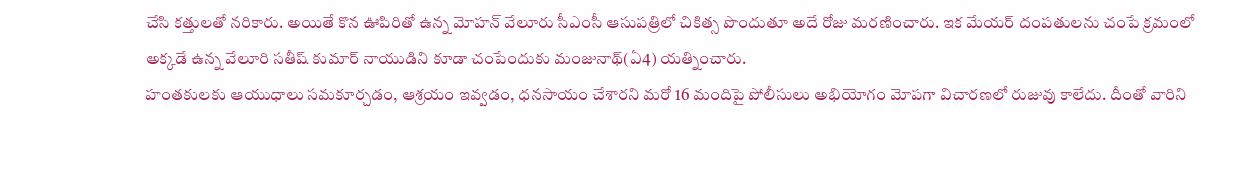చేసి కత్తులతో నరికారు. అయితే కొన ఊపిరితో ఉన్న మోహన్ వేలూరు సీఎంసీ ఆసుపత్రిలో చికిత్స పొందుతూ అదే రోజు మరణించారు. ఇక మేయర్ దంపతులను చంపే క్రమంలో అక్కడే ఉన్న వేలూరి సతీష్ కుమార్ నాయుడిని కూడా చంపేందుకు మంజునాథ్(ఏ4) యత్నించారు.
హంతకులకు ఆయుధాలు సమకూర్చడం, ఆశ్రయం ఇవ్వడం, ధనసాయం చేశారని మరో 16 మందిపై పోలీసులు అభియోగం మోపగా విచారణలో రుజువు కాలేదు. దీంతో వారిని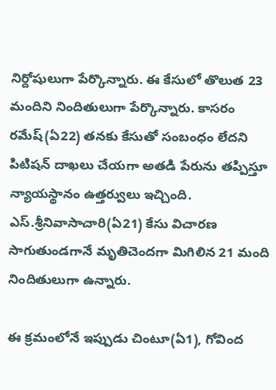నిర్దోషులుగా పేర్కొన్నారు. ఈ కేసులో తొలుత 23 మందిని నిందితులుగా పేర్కొన్నారు. కాసరం రమేష్(ఏ22) తనకు కేసుతో సంబంధం లేదని పిటిషన్ దాఖలు చేయగా అతడి పేరును తప్పిస్తూ న్యాయస్థానం ఉత్తర్వులు ఇచ్చింది. ఎస్.శ్రీనివాసాచారి(ఏ21) కేసు విచారణ సాగుతుండగానే మృతిచెందగా మిగిలిన 21 మంది నిందితులుగా ఉన్నారు.

ఈ క్రమంలోనే ఇప్పుడు చింటూ(ఏ1), గోవింద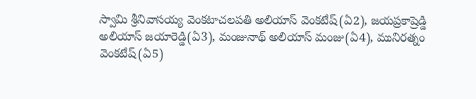స్వామి శ్రీనివాసయ్య వెంకటాచలపతి అలియాస్ వెంకటేష్(ఏ2), జయప్రకాష్రెడ్డి అలియాస్ జయారెడ్డి(ఏ3), మంజునాథ్ అలియాస్ మంజు(ఏ4), మునిరత్నం వెంకటేష్(ఏ5)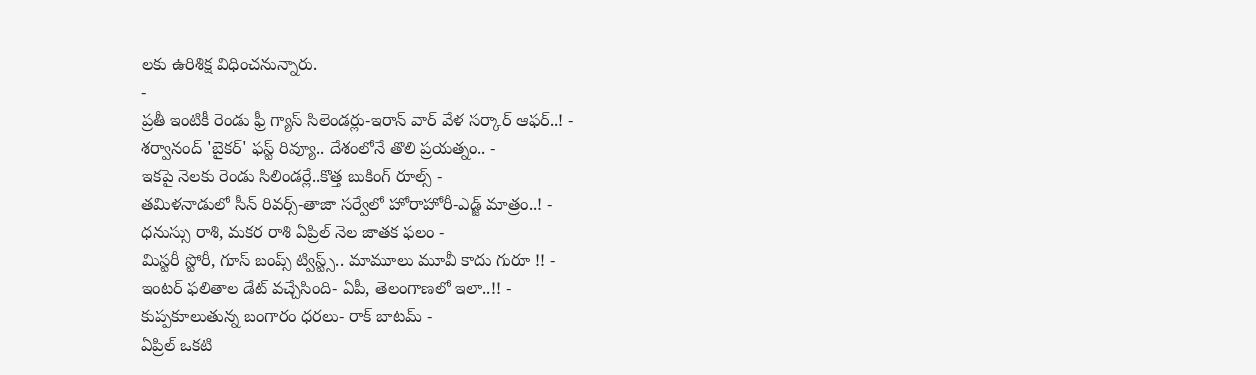లకు ఉరిశిక్ష విధించనున్నారు.
-
ప్రతీ ఇంటికీ రెండు ఫ్రీ గ్యాస్ సిలెండర్లు-ఇరాన్ వార్ వేళ సర్కార్ ఆఫర్..! -
శర్వానంద్ 'బైకర్' ఫస్ట్ రివ్యూ.. దేశంలోనే తొలి ప్రయత్నం.. -
ఇకపై నెలకు రెండు సిలిండర్లే..కొత్త బుకింగ్ రూల్స్ -
తమిళనాడులో సీన్ రివర్స్-తాజా సర్వేలో హోరాహోరీ-ఎడ్జ్ మాత్రం..! -
ధనుస్సు రాశి, మకర రాశి ఏప్రిల్ నెల జాతక ఫలం -
మిస్టరీ స్టోరీ, గూస్ బంప్స్ ట్విస్ట్స్.. మామూలు మూవీ కాదు గురూ !! -
ఇంటర్ ఫలితాల డేట్ వచ్చేసింది- ఏపీ, తెలంగాణలో ఇలా..!! -
కుప్పకూలుతున్న బంగారం ధరలు- రాక్ బాటమ్ -
ఏప్రిల్ ఒకటి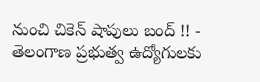నుంచి చికెన్ షాపులు బంద్ !! -
తెలంగాణ ప్రభుత్వ ఉద్యోగులకు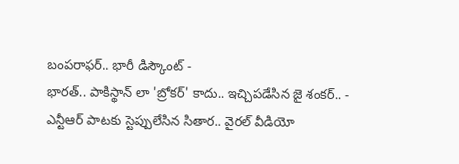బంపరాఫర్.. భారీ డిస్కౌంట్ -
భారత్.. పాకిస్థాన్ లా 'బ్రోకర్' కాదు.. ఇచ్చిపడేసిన జై శంకర్.. -
ఎన్టీఆర్ పాటకు స్టెప్పులేసిన సితార.. వైరల్ వీడియో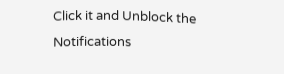Click it and Unblock the Notifications